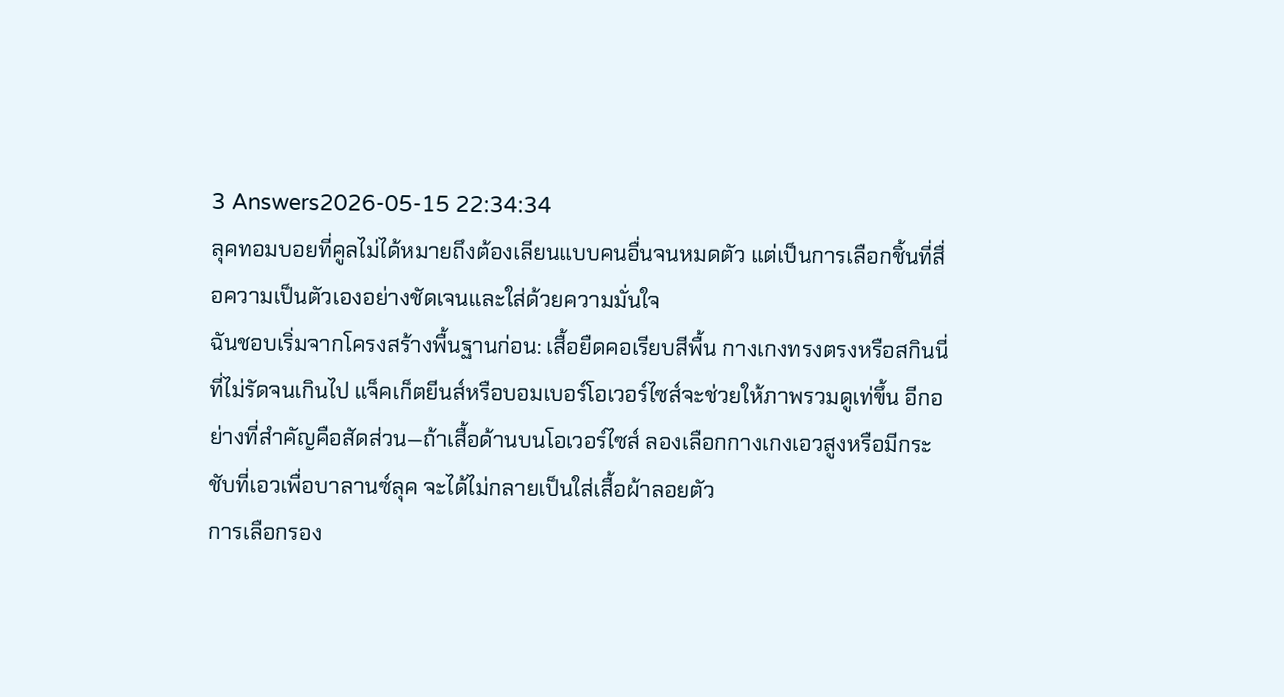3 Answers2026-05-15 22:34:34
ลุคทอมบอยที่คูลไม่ได้หมายถึงต้องเลียนแบบคนอื่นจนหมดตัว แต่เป็นการเลือกชิ้นที่สื่อความเป็นตัวเองอย่างชัดเจนและใส่ด้วยความมั่นใจ
ฉันชอบเริ่มจากโครงสร้างพื้นฐานก่อน: เสื้อยืดคอเรียบสีพื้น กางเกงทรงตรงหรือสกินนี่ที่ไม่รัดจนเกินไป แจ็คเก็ตยีนส์หรือบอมเบอร์โอเวอร์ไซส์จะช่วยให้ภาพรวมดูเท่ขึ้น อีกอย่างที่สำคัญคือสัดส่วน—ถ้าเสื้อด้านบนโอเวอร์ไซส์ ลองเลือกกางเกงเอวสูงหรือมีกระชับที่เอวเพื่อบาลานซ์ลุค จะได้ไม่กลายเป็นใส่เสื้อผ้าลอยตัว
การเลือกรอง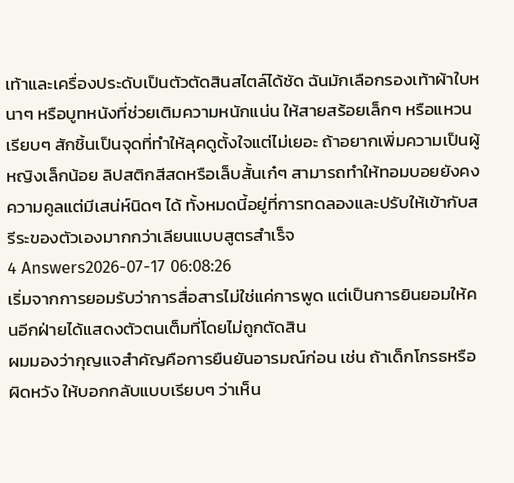เท้าและเครื่องประดับเป็นตัวตัดสินสไตล์ได้ชัด ฉันมักเลือกรองเท้าผ้าใบหนาๆ หรือบูทหนังที่ช่วยเติมความหนักแน่น ให้สายสร้อยเล็กๆ หรือแหวนเรียบๆ สักชิ้นเป็นจุดที่ทำให้ลุคดูตั้งใจแต่ไม่เยอะ ถ้าอยากเพิ่มความเป็นผู้หญิงเล็กน้อย ลิปสติกสีสดหรือเล็บสั้นเก๋ๆ สามารถทำให้ทอมบอยยังคงความคูลแต่มีเสน่ห์นิดๆ ได้ ทั้งหมดนี้อยู่ที่การทดลองและปรับให้เข้ากับสรีระของตัวเองมากกว่าเลียนแบบสูตรสำเร็จ
4 Answers2026-07-17 06:08:26
เริ่มจากการยอมรับว่าการสื่อสารไม่ใช่แค่การพูด แต่เป็นการยินยอมให้คนอีกฝ่ายได้แสดงตัวตนเต็มที่โดยไม่ถูกตัดสิน
ผมมองว่ากุญแจสำคัญคือการยืนยันอารมณ์ก่อน เช่น ถ้าเด็กโกรธหรือผิดหวัง ให้บอกกลับแบบเรียบๆ ว่าเห็น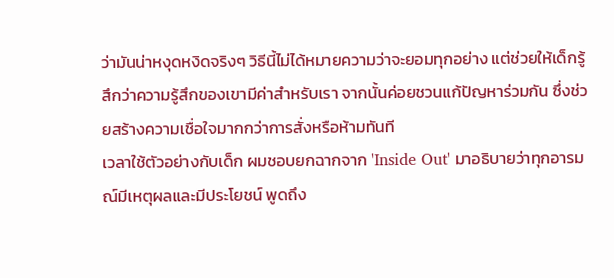ว่ามันน่าหงุดหงิดจริงๆ วิธีนี้ไม่ได้หมายความว่าจะยอมทุกอย่าง แต่ช่วยให้เด็กรู้สึกว่าความรู้สึกของเขามีค่าสำหรับเรา จากนั้นค่อยชวนแก้ปัญหาร่วมกัน ซึ่งช่วยสร้างความเชื่อใจมากกว่าการสั่งหรือห้ามทันที
เวลาใช้ตัวอย่างกับเด็ก ผมชอบยกฉากจาก 'Inside Out' มาอธิบายว่าทุกอารมณ์มีเหตุผลและมีประโยชน์ พูดถึง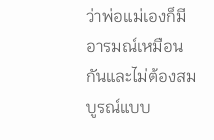ว่าพ่อแม่เองก็มีอารมณ์เหมือนกันและไม่ต้องสมบูรณ์แบบ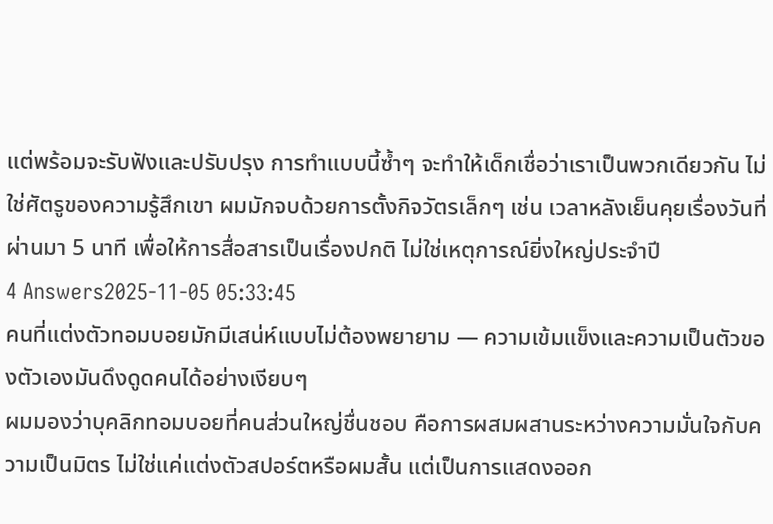แต่พร้อมจะรับฟังและปรับปรุง การทำแบบนี้ซ้ำๆ จะทำให้เด็กเชื่อว่าเราเป็นพวกเดียวกัน ไม่ใช่ศัตรูของความรู้สึกเขา ผมมักจบด้วยการตั้งกิจวัตรเล็กๆ เช่น เวลาหลังเย็นคุยเรื่องวันที่ผ่านมา 5 นาที เพื่อให้การสื่อสารเป็นเรื่องปกติ ไม่ใช่เหตุการณ์ยิ่งใหญ่ประจำปี
4 Answers2025-11-05 05:33:45
คนที่แต่งตัวทอมบอยมักมีเสน่ห์แบบไม่ต้องพยายาม — ความเข้มแข็งและความเป็นตัวของตัวเองมันดึงดูดคนได้อย่างเงียบๆ
ผมมองว่าบุคลิกทอมบอยที่คนส่วนใหญ่ชื่นชอบ คือการผสมผสานระหว่างความมั่นใจกับความเป็นมิตร ไม่ใช่แค่แต่งตัวสปอร์ตหรือผมสั้น แต่เป็นการแสดงออก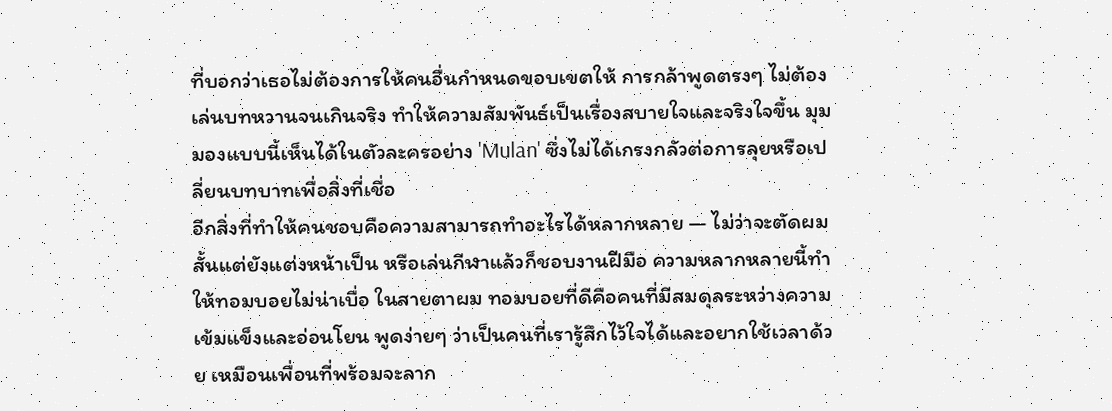ที่บอกว่าเธอไม่ต้องการให้คนอื่นกำหนดขอบเขตให้ การกล้าพูดตรงๆ ไม่ต้องเล่นบทหวานจนเกินจริง ทำให้ความสัมพันธ์เป็นเรื่องสบายใจและจริงใจขึ้น มุมมองแบบนี้เห็นได้ในตัวละครอย่าง 'Mulan' ซึ่งไม่ได้เกรงกลัวต่อการลุยหรือเปลี่ยนบทบาทเพื่อสิ่งที่เชื่อ
อีกสิ่งที่ทำให้คนชอบคือความสามารถทำอะไรได้หลากหลาย — ไม่ว่าจะตัดผมสั้นแต่ยังแต่งหน้าเป็น หรือเล่นกีฬาแล้วก็ชอบงานฝีมือ ความหลากหลายนี้ทำให้ทอมบอยไม่น่าเบื่อ ในสายตาผม ทอมบอยที่ดีคือคนที่มีสมดุลระหว่างความเข้มแข็งและอ่อนโยน พูดง่ายๆ ว่าเป็นคนที่เรารู้สึกไว้ใจได้และอยากใช้เวลาด้วย เหมือนเพื่อนที่พร้อมจะลาก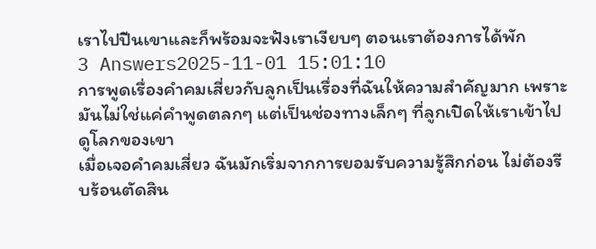เราไปปีนเขาและก็พร้อมจะฟังเราเงียบๆ ตอนเราต้องการได้พัก
3 Answers2025-11-01 15:01:10
การพูดเรื่องคำคมเสี่ยวกับลูกเป็นเรื่องที่ฉันให้ความสำคัญมาก เพราะมันไม่ใช่แค่คำพูดตลกๆ แต่เป็นช่องทางเล็กๆ ที่ลูกเปิดให้เราเข้าไปดูโลกของเขา
เมื่อเจอคำคมเสี่ยว ฉันมักเริ่มจากการยอมรับความรู้สึกก่อน ไม่ต้องรีบร้อนตัดสิน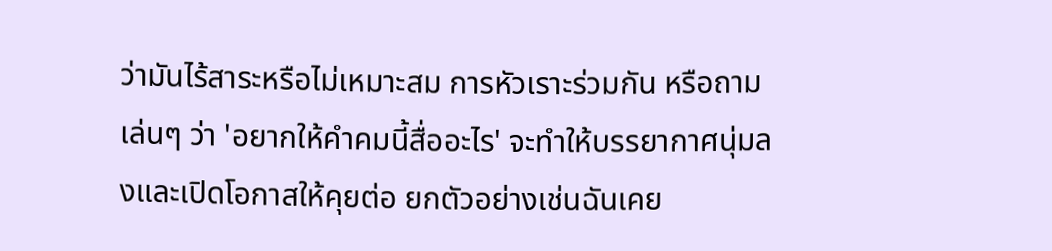ว่ามันไร้สาระหรือไม่เหมาะสม การหัวเราะร่วมกัน หรือถามเล่นๆ ว่า 'อยากให้คำคมนี้สื่ออะไร' จะทำให้บรรยากาศนุ่มลงและเปิดโอกาสให้คุยต่อ ยกตัวอย่างเช่นฉันเคย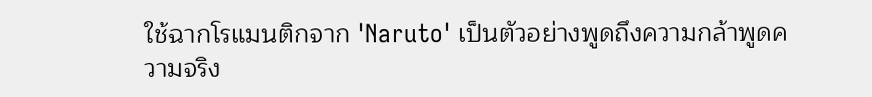ใช้ฉากโรแมนติกจาก 'Naruto' เป็นตัวอย่างพูดถึงความกล้าพูดความจริง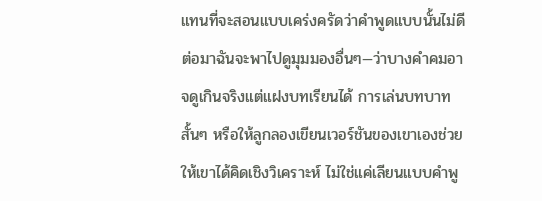แทนที่จะสอนแบบเคร่งครัดว่าคำพูดแบบนั้นไม่ดี
ต่อมาฉันจะพาไปดูมุมมองอื่นๆ—ว่าบางคำคมอาจดูเกินจริงแต่แฝงบทเรียนได้ การเล่นบทบาทสั้นๆ หรือให้ลูกลองเขียนเวอร์ชันของเขาเองช่วยให้เขาได้คิดเชิงวิเคราะห์ ไม่ใช่แค่เลียนแบบคำพู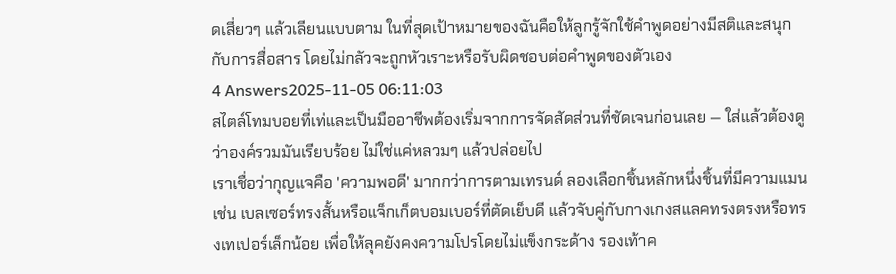ดเสี่ยวๆ แล้วเลียนแบบตาม ในที่สุดเป้าหมายของฉันคือให้ลูกรู้จักใช้คำพูดอย่างมีสติและสนุกกับการสื่อสาร โดยไม่กลัวจะถูกหัวเราะหรือรับผิดชอบต่อคำพูดของตัวเอง
4 Answers2025-11-05 06:11:03
สไตล์โทมบอยที่เท่และเป็นมืออาชีพต้องเริ่มจากการจัดสัดส่วนที่ชัดเจนก่อนเลย — ใส่แล้วต้องดูว่าองค์รวมมันเรียบร้อย ไม่ใช่แค่หลวมๆ แล้วปล่อยไป
เราเชื่อว่ากุญแจคือ 'ความพอดี' มากกว่าการตามเทรนด์ ลองเลือกชิ้นหลักหนึ่งชิ้นที่มีความแมน เช่น เบลเซอร์ทรงสั้นหรือแจ็กเก็ตบอมเบอร์ที่ตัดเย็บดี แล้วจับคู่กับกางเกงสแลคทรงตรงหรือทรงเทเปอร์เล็กน้อย เพื่อให้ลุคยังคงความโปรโดยไม่แข็งกระด้าง รองเท้าค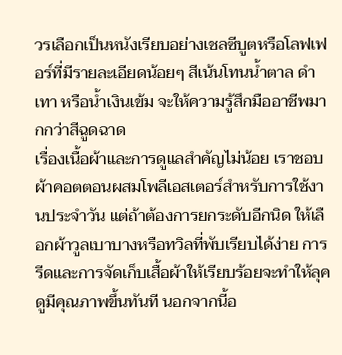วรเลือกเป็นหนังเรียบอย่างเชลซีบูตหรือโลฟเฟอร์ที่มีรายละเอียดน้อยๆ สีเน้นโทนน้ำตาล ดำ เทา หรือน้ำเงินเข้ม จะให้ความรู้สึกมืออาชีพมากกว่าสีฉูดฉาด
เรื่องเนื้อผ้าและการดูแลสำคัญไม่น้อย เราชอบผ้าคอตตอนผสมโพลีเอสเตอร์สำหรับการใช้งานประจำวัน แต่ถ้าต้องการยกระดับอีกนิด ให้เลือกผ้าวูลเบาบางหรือทวิลที่พับเรียบได้ง่าย การรีดและการจัดเก็บเสื้อผ้าให้เรียบร้อยจะทำให้ลุคดูมีคุณภาพขึ้นทันที นอกจากนี้อ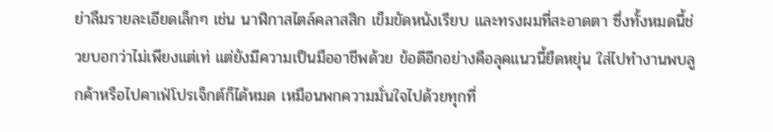ย่าลืมรายละเอียดเล็กๆ เช่น นาฬิกาสไตล์คลาสสิก เข็มขัดหนังเรียบ และทรงผมที่สะอาดตา ซึ่งทั้งหมดนี้ช่วยบอกว่าไม่เพียงแต่เท่ แต่ยังมีความเป็นมืออาชีพด้วย ข้อดีอีกอย่างคือลุคแนวนี้ยืดหยุ่น ใส่ไปทำงานพบลูกค้าหรือไปคาเฟ่โปรเจ็กต์ก็ได้หมด เหมือนพกความมั่นใจไปด้วยทุกที่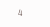4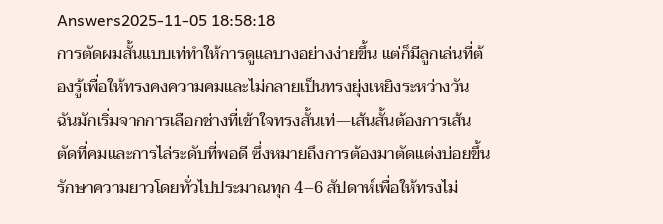Answers2025-11-05 18:58:18
การตัดผมสั้นแบบเท่ทำให้การดูแลบางอย่างง่ายขึ้น แต่ก็มีลูกเล่นที่ต้องรู้เพื่อให้ทรงคงความคมและไม่กลายเป็นทรงยุ่งเหยิงระหว่างวัน
ฉันมักเริ่มจากการเลือกช่างที่เข้าใจทรงสั้นเท่—เส้นสั้นต้องการเส้นตัดที่คมและการไล่ระดับที่พอดี ซึ่งหมายถึงการต้องมาตัดแต่งบ่อยขึ้น รักษาความยาวโดยทั่วไปประมาณทุก 4–6 สัปดาห์เพื่อให้ทรงไม่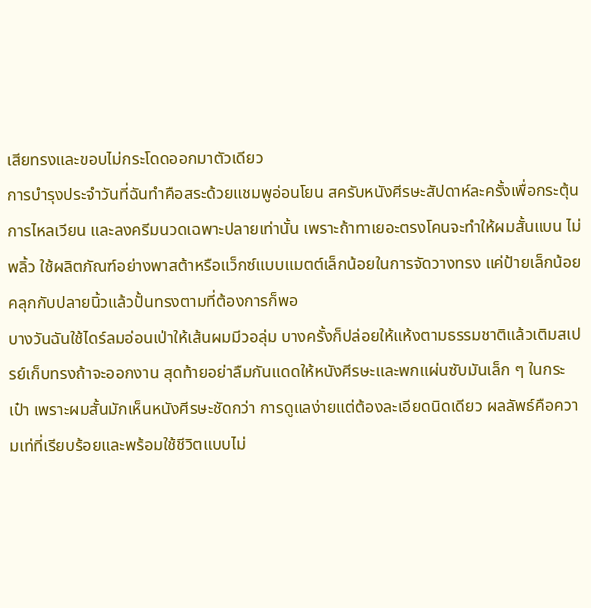เสียทรงและขอบไม่กระโดดออกมาตัวเดียว
การบำรุงประจำวันที่ฉันทำคือสระด้วยแชมพูอ่อนโยน สครับหนังศีรษะสัปดาห์ละครั้งเพื่อกระตุ้นการไหลเวียน และลงครีมนวดเฉพาะปลายเท่านั้น เพราะถ้าทาเยอะตรงโคนจะทำให้ผมสั้นแบน ไม่พลิ้ว ใช้ผลิตภัณฑ์อย่างพาสต้าหรือแว็กซ์แบบแมตต์เล็กน้อยในการจัดวางทรง แค่ป้ายเล็กน้อยคลุกกับปลายนิ้วแล้วปั้นทรงตามที่ต้องการก็พอ
บางวันฉันใช้ไดร์ลมอ่อนเป่าให้เส้นผมมีวอลุ่ม บางครั้งก็ปล่อยให้แห้งตามธรรมชาติแล้วเติมสเปรย์เก็บทรงถ้าจะออกงาน สุดท้ายอย่าลืมกันแดดให้หนังศีรษะและพกแผ่นซับมันเล็ก ๆ ในกระเป๋า เพราะผมสั้นมักเห็นหนังศีรษะชัดกว่า การดูแลง่ายแต่ต้องละเอียดนิดเดียว ผลลัพธ์คือความเท่ที่เรียบร้อยและพร้อมใช้ชีวิตแบบไม่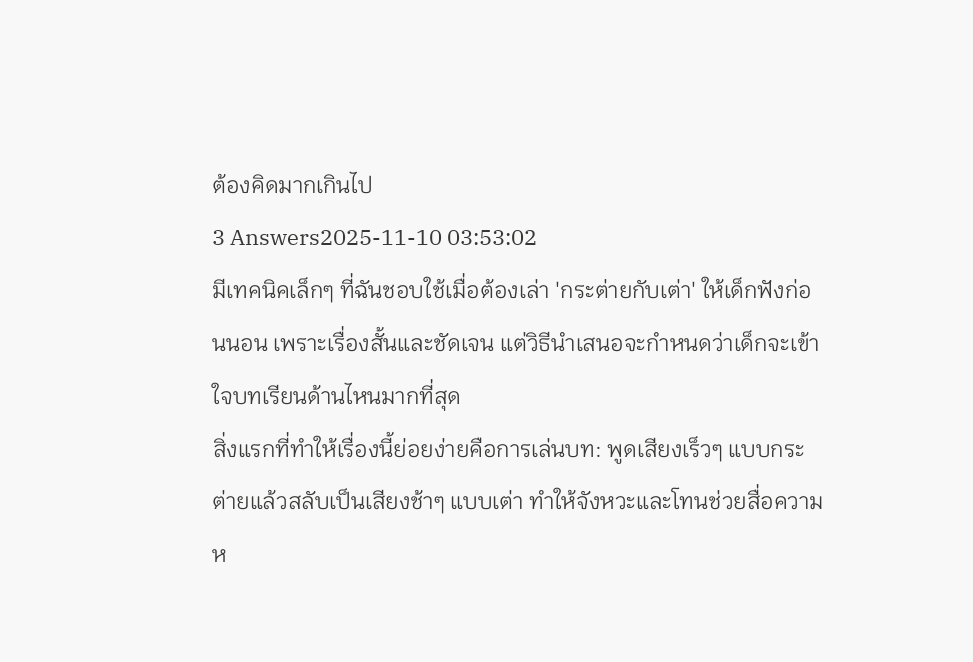ต้องคิดมากเกินไป
3 Answers2025-11-10 03:53:02
มีเทคนิคเล็กๆ ที่ฉันชอบใช้เมื่อต้องเล่า 'กระต่ายกับเต่า' ให้เด็กฟังก่อนนอน เพราะเรื่องสั้นและชัดเจน แต่วิธีนำเสนอจะกำหนดว่าเด็กจะเข้าใจบทเรียนด้านไหนมากที่สุด
สิ่งแรกที่ทำให้เรื่องนี้ย่อยง่ายคือการเล่นบท: พูดเสียงเร็วๆ แบบกระต่ายแล้วสลับเป็นเสียงช้าๆ แบบเต่า ทำให้จังหวะและโทนช่วยสื่อความห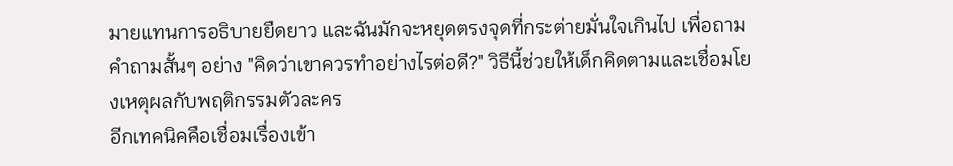มายแทนการอธิบายยืดยาว และฉันมักจะหยุดตรงจุดที่กระต่ายมั่นใจเกินไป เพื่อถามคำถามสั้นๆ อย่าง "คิดว่าเขาควรทำอย่างไรต่อดี?" วิธีนี้ช่วยให้เด็กคิดตามและเชื่อมโยงเหตุผลกับพฤติกรรมตัวละคร
อีกเทคนิคคือเชื่อมเรื่องเข้า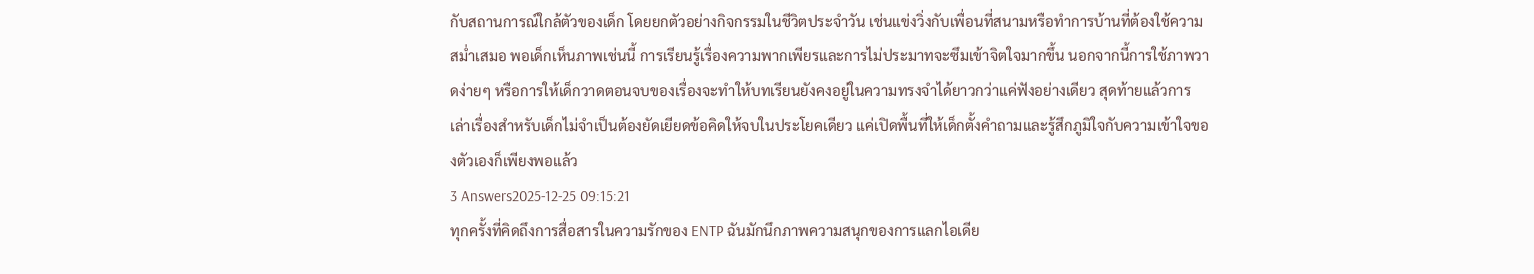กับสถานการณ์ใกล้ตัวของเด็ก โดยยกตัวอย่างกิจกรรมในชีวิตประจำวัน เช่นแข่งวิ่งกับเพื่อนที่สนามหรือทำการบ้านที่ต้องใช้ความสม่ำเสมอ พอเด็กเห็นภาพเช่นนี้ การเรียนรู้เรื่องความพากเพียรและการไม่ประมาทจะซึมเข้าจิตใจมากขึ้น นอกจากนี้การใช้ภาพวาดง่ายๆ หรือการให้เด็กวาดตอนจบของเรื่องจะทำให้บทเรียนยังคงอยู่ในความทรงจำได้ยาวกว่าแค่ฟังอย่างเดียว สุดท้ายแล้วการเล่าเรื่องสำหรับเด็กไม่จำเป็นต้องยัดเยียดข้อคิดให้จบในประโยคเดียว แค่เปิดพื้นที่ให้เด็กตั้งคำถามและรู้สึกภูมิใจกับความเข้าใจของตัวเองก็เพียงพอแล้ว
3 Answers2025-12-25 09:15:21
ทุกครั้งที่คิดถึงการสื่อสารในความรักของ ENTP ฉันมักนึกภาพความสนุกของการแลกไอเดีย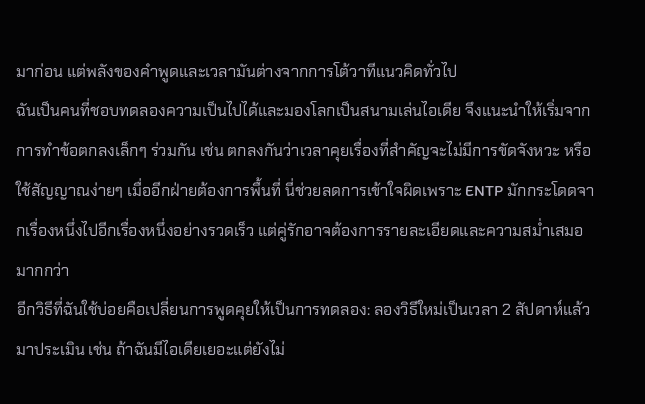มาก่อน แต่พลังของคำพูดและเวลามันต่างจากการโต้วาทีแนวคิดทั่วไป
ฉันเป็นคนที่ชอบทดลองความเป็นไปได้และมองโลกเป็นสนามเล่นไอเดีย จึงแนะนำให้เริ่มจากการทำข้อตกลงเล็กๆ ร่วมกัน เช่น ตกลงกันว่าเวลาคุยเรื่องที่สำคัญจะไม่มีการขัดจังหวะ หรือใช้สัญญาณง่ายๆ เมื่ออีกฝ่ายต้องการพื้นที่ นี่ช่วยลดการเข้าใจผิดเพราะ ENTP มักกระโดดจากเรื่องหนึ่งไปอีกเรื่องหนึ่งอย่างรวดเร็ว แต่คู่รักอาจต้องการรายละเอียดและความสม่ำเสมอมากกว่า
อีกวิธีที่ฉันใช้บ่อยคือเปลี่ยนการพูดคุยให้เป็นการทดลอง: ลองวิธีใหม่เป็นเวลา 2 สัปดาห์แล้วมาประเมิน เช่น ถ้าฉันมีไอเดียเยอะแต่ยังไม่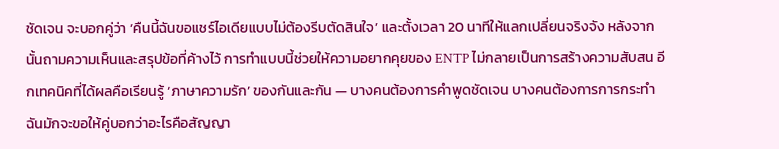ชัดเจน จะบอกคู่ว่า ‘คืนนี้ฉันขอแชร์ไอเดียแบบไม่ต้องรีบตัดสินใจ’ และตั้งเวลา 20 นาทีให้แลกเปลี่ยนจริงจัง หลังจากนั้นถามความเห็นและสรุปข้อที่ค้างไว้ การทำแบบนี้ช่วยให้ความอยากคุยของ ENTP ไม่กลายเป็นการสร้างความสับสน อีกเทคนิคที่ได้ผลคือเรียนรู้ ‘ภาษาความรัก’ ของกันและกัน — บางคนต้องการคำพูดชัดเจน บางคนต้องการการกระทำ ฉันมักจะขอให้คู่บอกว่าอะไรคือสัญญา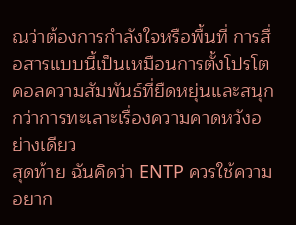ณว่าต้องการกำลังใจหรือพื้นที่ การสื่อสารแบบนี้เป็นเหมือนการตั้งโปรโตคอลความสัมพันธ์ที่ยืดหยุ่นและสนุกกว่าการทะเลาะเรื่องความคาดหวังอย่างเดียว
สุดท้าย ฉันคิดว่า ENTP ควรใช้ความอยาก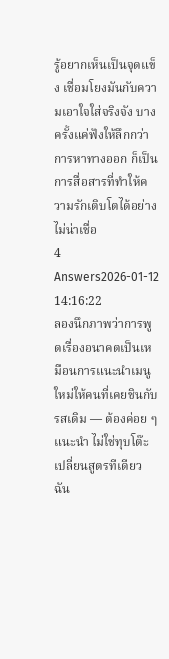รู้อยากเห็นเป็นจุดแข็ง เชื่อมโยงมันกับความเอาใจใส่จริงจัง บางครั้งแค่ฟังให้ลึกกว่าการหาทางออก ก็เป็นการสื่อสารที่ทำให้ความรักเติบโตได้อย่างไม่น่าเชื่อ
4 Answers2026-01-12 14:16:22
ลองนึกภาพว่าการพูดเรื่องอนาคตเป็นเหมือนการแนะนำเมนูใหม่ให้คนที่เคยชินกับรสเดิม — ต้องค่อย ๆ แนะนำ ไม่ใช่ทุบโต๊ะเปลี่ยนสูตรทีเดียว
ฉัน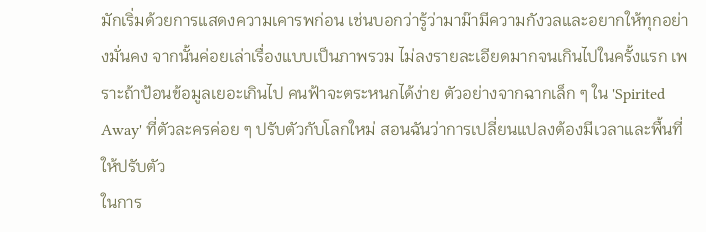มักเริ่มด้วยการแสดงความเคารพก่อน เช่นบอกว่ารู้ว่ามาม๊ามีความกังวลและอยากให้ทุกอย่างมั่นคง จากนั้นค่อยเล่าเรื่องแบบเป็นภาพรวม ไม่ลงรายละเอียดมากจนเกินไปในครั้งแรก เพราะถ้าป้อนข้อมูลเยอะเกินไป คนฟ้าจะตระหนกได้ง่าย ตัวอย่างจากฉากเล็ก ๆ ใน 'Spirited Away' ที่ตัวละครค่อย ๆ ปรับตัวกับโลกใหม่ สอนฉันว่าการเปลี่ยนแปลงต้องมีเวลาและพื้นที่ให้ปรับตัว
ในการ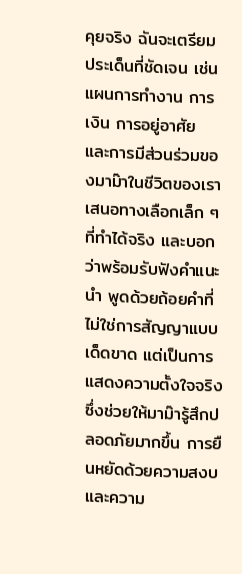คุยจริง ฉันจะเตรียมประเด็นที่ชัดเจน เช่น แผนการทำงาน การเงิน การอยู่อาศัย และการมีส่วนร่วมของมาม๊าในชีวิตของเรา เสนอทางเลือกเล็ก ๆ ที่ทำได้จริง และบอกว่าพร้อมรับฟังคำแนะนำ พูดด้วยถ้อยคำที่ไม่ใช่การสัญญาแบบเด็ดขาด แต่เป็นการแสดงความตั้งใจจริง ซึ่งช่วยให้มาม๊ารู้สึกปลอดภัยมากขึ้น การยืนหยัดด้วยความสงบและความ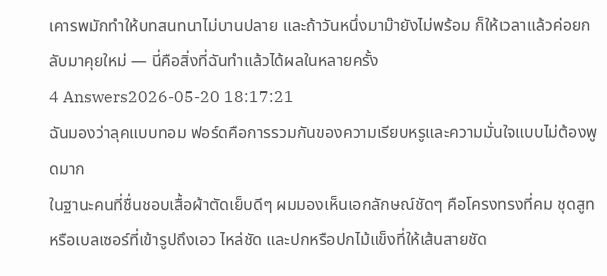เคารพมักทำให้บทสนทนาไม่บานปลาย และถ้าวันหนึ่งมาม๊ายังไม่พร้อม ก็ให้เวลาแล้วค่อยกลับมาคุยใหม่ — นี่คือสิ่งที่ฉันทำแล้วได้ผลในหลายครั้ง
4 Answers2026-05-20 18:17:21
ฉันมองว่าลุคแบบทอม ฟอร์ดคือการรวมกันของความเรียบหรูและความมั่นใจแบบไม่ต้องพูดมาก
ในฐานะคนที่ชื่นชอบเสื้อผ้าตัดเย็บดีๆ ผมมองเห็นเอกลักษณ์ชัดๆ คือโครงทรงที่คม ชุดสูทหรือเบลเซอร์ที่เข้ารูปถึงเอว ไหล่ชัด และปกหรือปกไม้แข็งที่ให้เส้นสายชัด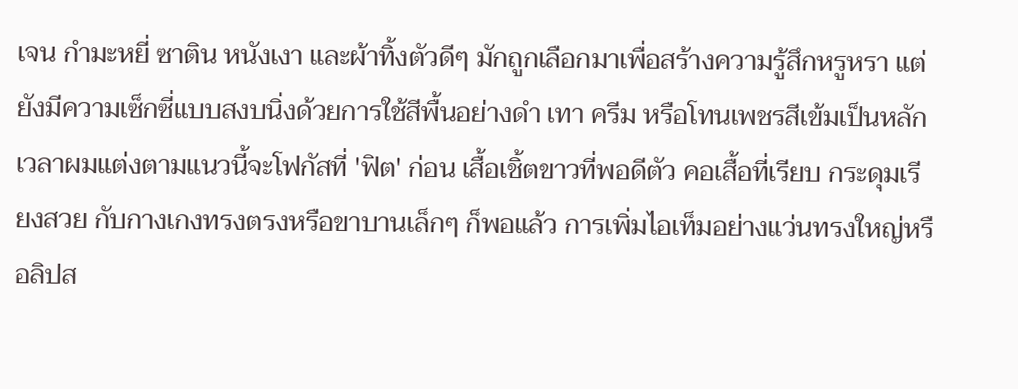เจน กำมะหยี่ ซาติน หนังเงา และผ้าทิ้งตัวดีๆ มักถูกเลือกมาเพื่อสร้างความรู้สึกหรูหรา แต่ยังมีความเซ็กซี่แบบสงบนิ่งด้วยการใช้สีพื้นอย่างดำ เทา ครีม หรือโทนเพชรสีเข้มเป็นหลัก
เวลาผมแต่งตามแนวนี้จะโฟกัสที่ 'ฟิต' ก่อน เสื้อเชิ้ตขาวที่พอดีตัว คอเสื้อที่เรียบ กระดุมเรียงสวย กับกางเกงทรงตรงหรือขาบานเล็กๆ ก็พอแล้ว การเพิ่มไอเท็มอย่างแว่นทรงใหญ่หรือลิปส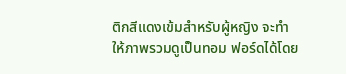ติกสีแดงเข้มสำหรับผู้หญิง จะทำให้ภาพรวมดูเป็นทอม ฟอร์ดได้โดย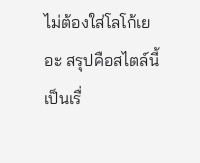ไม่ต้องใส่โลโก้เยอะ สรุปคือสไตล์นี้เป็นเรื่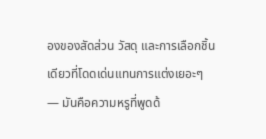องของสัดส่วน วัสดุ และการเลือกชิ้นเดียวที่โดดเด่นแทนการแต่งเยอะๆ — มันคือความหรูที่พูดด้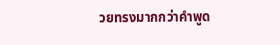วยทรงมากกว่าคำพูด